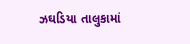ઝઘડિયા તાલુકામાં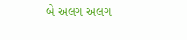બે અલગ અલગ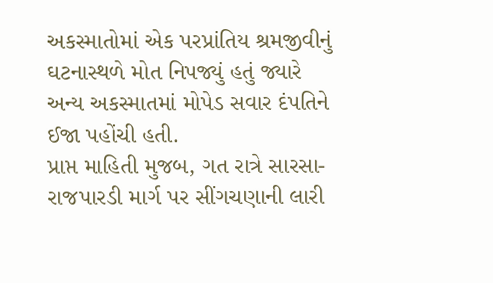અકસ્માતોમાં એક પરપ્રાંતિય શ્રમજીવીનું ઘટનાસ્થળે મોત નિપજ્યું હતું જ્યારે અન્ય અકસ્માતમાં મોપેડ સવાર દંપતિને ઈજા પહોંચી હતી.
પ્રાપ્ત માહિતી મુજબ, ગત રાત્રે સારસા-રાજપારડી માર્ગ પર સીંગચણાની લારી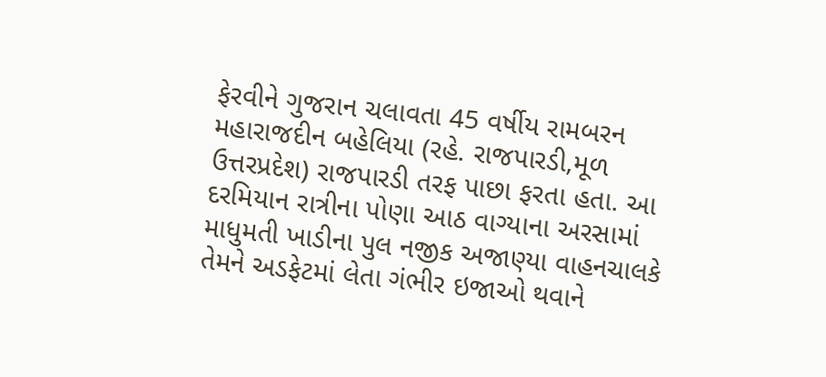ફેરવીને ગુજરાન ચલાવતા 45 વર્ષીય રામબરન મહારાજદીન બહેલિયા (રહે. રાજપારડી,મૂળ ઉત્તરપ્રદેશ) રાજપારડી તરફ પાછા ફરતા હતા. આ દરમિયાન રાત્રીના પોણા આઠ વાગ્યાના અરસામાં માધુમતી ખાડીના પુલ નજીક અજાણ્યા વાહનચાલકે તેમને અડફેટમાં લેતા ગંભીર ઇજાઓ થવાને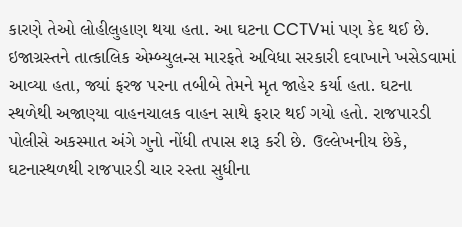કારણે તેઓ લોહીલુહાણ થયા હતા. આ ઘટના CCTVમાં પણ કેદ થઈ છે.
ઇજાગ્રસ્તને તાત્કાલિક એમ્બ્યુલન્સ મારફતે અવિધા સરકારી દવાખાને ખસેડવામાં આવ્યા હતા, જ્યાં ફરજ પરના તબીબે તેમને મૃત જાહેર કર્યા હતા. ઘટના સ્થળેથી અજાણ્યા વાહનચાલક વાહન સાથે ફરાર થઈ ગયો હતો. રાજપારડી પોલીસે અકસ્માત અંગે ગુનો નોંધી તપાસ શરૂ કરી છે. ઉલ્લેખનીય છેકે, ઘટનાસ્થળથી રાજપારડી ચાર રસ્તા સુધીના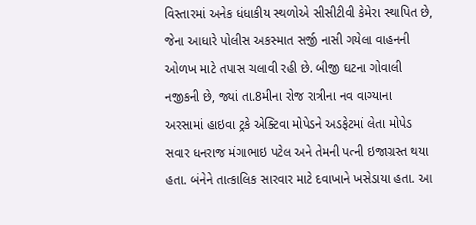વિસ્તારમાં અનેક ધંધાકીય સ્થળોએ સીસીટીવી કેમેરા સ્થાપિત છે, જેના આધારે પોલીસ અકસ્માત સર્જી નાસી ગયેલા વાહનની ઓળખ માટે તપાસ ચલાવી રહી છે. બીજી ઘટના ગોવાલી નજીકની છે, જ્યાં તા.8મીના રોજ રાત્રીના નવ વાગ્યાના અરસામાં હાઇવા ટ્રકે એક્ટિવા મોપેડને અડફેટમાં લેતા મોપેડ સવાર ધનરાજ મંગાભાઇ પટેલ અને તેમની પત્ની ઇજાગ્રસ્ત થયા હતા. બંનેને તાત્કાલિક સારવાર માટે દવાખાને ખસેડાયા હતા. આ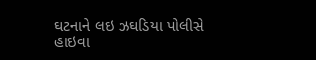ઘટનાને લઇ ઝઘડિયા પોલીસે હાઇવા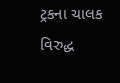ટ્રકના ચાલક વિરુદ્ધ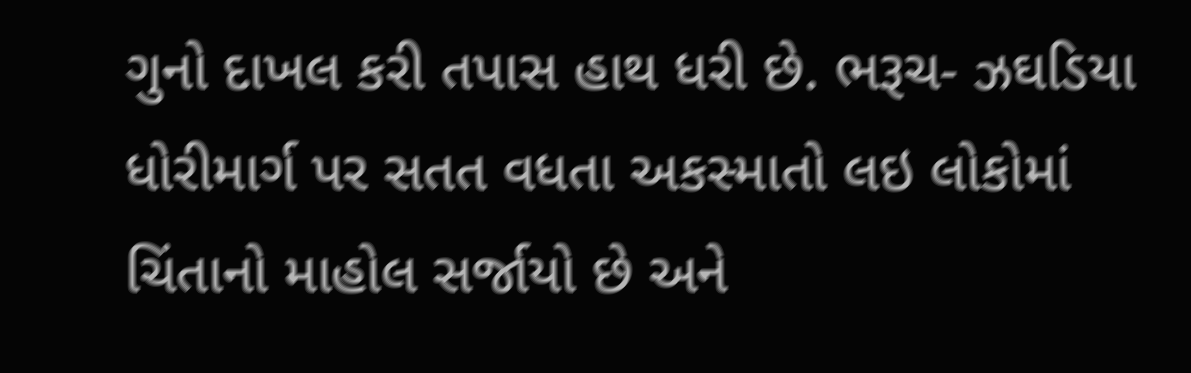ગુનો દાખલ કરી તપાસ હાથ ધરી છે. ભરૂચ- ઝઘડિયા ધોરીમાર્ગ પર સતત વધતા અકસ્માતો લઇ લોકોમાં ચિંતાનો માહોલ સર્જાયો છે અને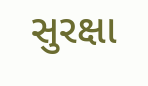સુરક્ષા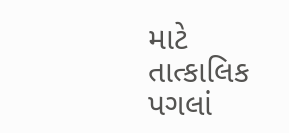માટે તાત્કાલિક પગલાં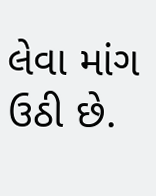લેવા માંગ ઉઠી છે.